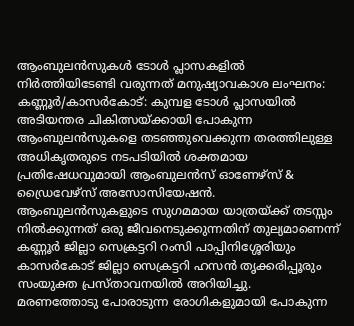ആംബുലൻസുകൾ ടോൾ പ്ലാസകളിൽ നിർത്തിയിടേണ്ടി വരുന്നത് മനുഷ്യാവകാശ ലംഘനം:
കണ്ണൂർ/കാസർകോട്: കുമ്പള ടോൾ പ്ലാസയിൽ അടിയന്തര ചികിത്സയ്ക്കായി പോകുന്ന ആംബുലൻസുകളെ തടഞ്ഞുവെക്കുന്ന തരത്തിലുള്ള അധികൃതരുടെ നടപടിയിൽ ശക്തമായ പ്രതിഷേധവുമായി ആംബുലൻസ് ഓണേഴ്സ് & ഡ്രൈവേഴ്സ് അസോസിയേഷൻ. ആംബുലൻസുകളുടെ സുഗമമായ യാത്രയ്ക്ക് തടസ്സം നിൽക്കുന്നത് ഒരു ജീവനെടുക്കുന്നതിന് തുല്യമാണെന്ന് കണ്ണൂർ ജില്ലാ സെക്രട്ടറി റംസി പാപ്പിനിശ്ശേരിയും കാസർകോട് ജില്ലാ സെക്രട്ടറി ഹസൻ തൃക്കരിപ്പൂരും സംയുക്ത പ്രസ്താവനയിൽ അറിയിച്ചു.
മരണത്തോടു പോരാടുന്ന രോഗികളുമായി പോകുന്ന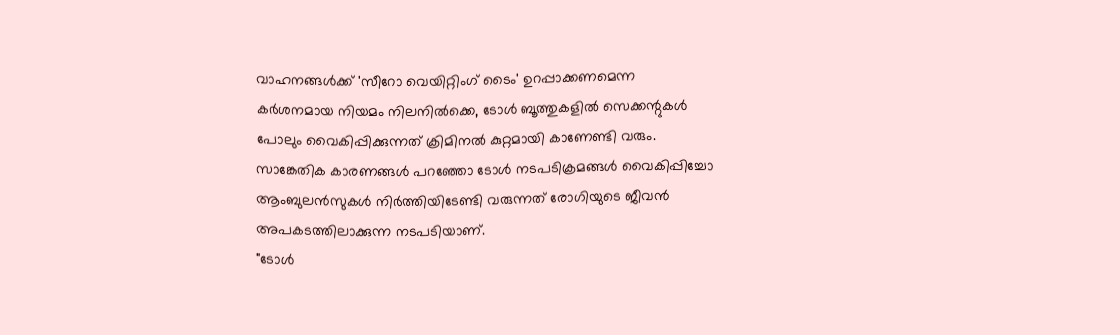വാഹനങ്ങൾക്ക് 'സീറോ വെയിറ്റിംഗ് ടൈം' ഉറപ്പാക്കണമെന്ന കർശനമായ നിയമം നിലനിൽക്കെ, ടോൾ ബൂത്തുകളിൽ സെക്കന്റുകൾ പോലും വൈകിപ്പിക്കുന്നത് ക്രിമിനൽ കുറ്റമായി കാണേണ്ടി വരും. സാങ്കേതിക കാരണങ്ങൾ പറഞ്ഞോ ടോൾ നടപടിക്രമങ്ങൾ വൈകിപ്പിച്ചോ ആംബുലൻസുകൾ നിർത്തിയിടേണ്ടി വരുന്നത് രോഗിയുടെ ജീവൻ അപകടത്തിലാക്കുന്ന നടപടിയാണ്.
"ടോൾ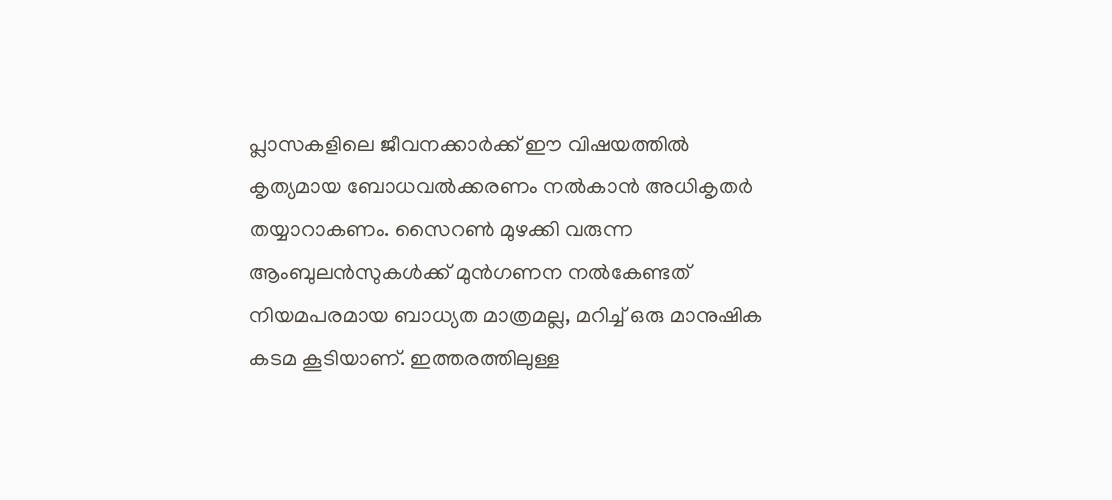പ്ലാസകളിലെ ജീവനക്കാർക്ക് ഈ വിഷയത്തിൽ കൃത്യമായ ബോധവൽക്കരണം നൽകാൻ അധികൃതർ തയ്യാറാകണം. സൈറൺ മുഴക്കി വരുന്ന ആംബുലൻസുകൾക്ക് മുൻഗണന നൽകേണ്ടത് നിയമപരമായ ബാധ്യത മാത്രമല്ല, മറിച്ച് ഒരു മാനുഷിക കടമ കൂടിയാണ്. ഇത്തരത്തിലുള്ള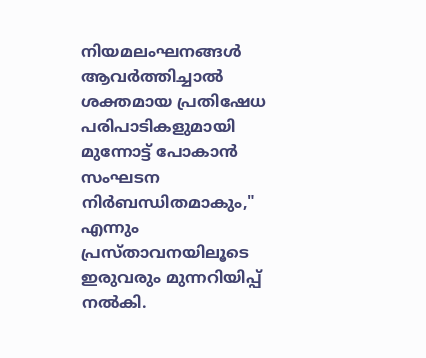നിയമലംഘനങ്ങൾ ആവർത്തിച്ചാൽ ശക്തമായ പ്രതിഷേധ പരിപാടികളുമായി മുന്നോട്ട് പോകാൻ സംഘടന നിർബന്ധിതമാകും," എന്നും പ്രസ്താവനയിലൂടെ ഇരുവരും മുന്നറിയിപ്പ് നൽകി.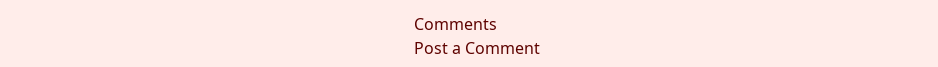Comments
Post a Comment